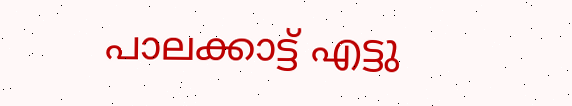പാലക്കാട്ട് എട്ടു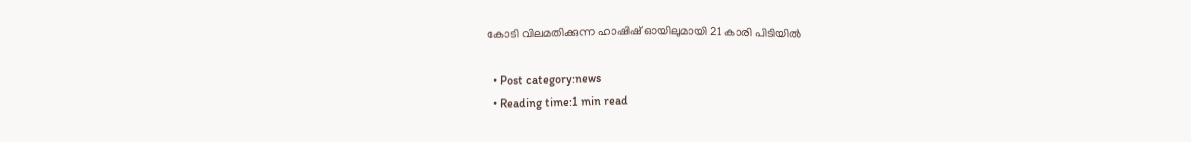കോടി വിലമതിക്കുന്ന ഹാഷിഷ് ഓയിലുമായി 21 കാരി പിടിയില്‍

  • Post category:news
  • Reading time:1 min read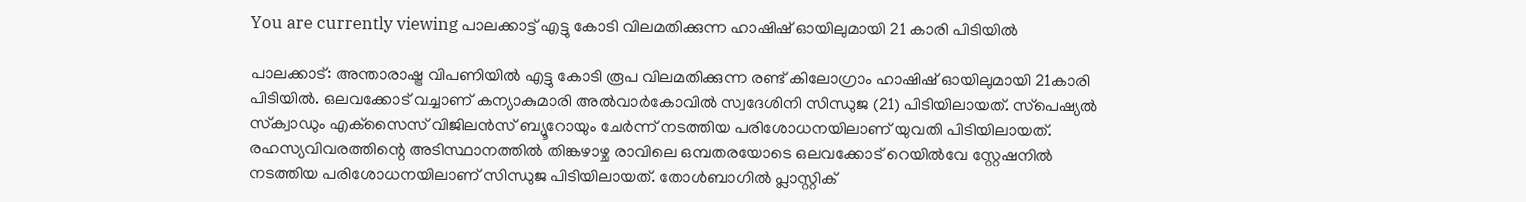You are currently viewing പാലക്കാട്ട് എട്ടു കോടി വിലമതിക്കുന്ന ഹാഷിഷ് ഓയിലുമായി 21 കാരി പിടിയില്‍

പാലക്കാട്: അന്താരാഷ്ട്ര വിപണിയില്‍ എട്ടു കോടി രൂപ വിലമതിക്കുന്ന രണ്ട് കിലോഗ്രാം ഹാഷിഷ് ഓയിലുമായി 21കാരി പിടിയില്‍. ഒലവക്കോട് വച്ചാണ് കന്യാകുമാരി അല്‍വാര്‍കോവില്‍ സ്വദേശിനി സിന്ധുജ (21) പിടിയിലായത്. സ്‌പെഷ്യല്‍ സ്‌ക്വാഡും എക്‌സൈസ് വിജിലന്‍സ് ബ്യൂറോയും ചേര്‍ന്ന് നടത്തിയ പരിശോധനയിലാണ് യുവതി പിടിയിലായത്. രഹസ്യവിവരത്തിന്റെ അടിസ്ഥാനത്തില്‍ തിങ്കഴാഴ്ച രാവിലെ ഒമ്പതരയോടെ ഒലവക്കോട് റെയില്‍വേ സ്റ്റേഷനില്‍ നടത്തിയ പരിശോധനയിലാണ് സിന്ധുജ പിടിയിലായത്. തോള്‍ബാഗില്‍ പ്ലാസ്റ്റിക്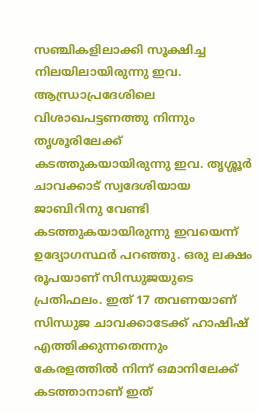സഞ്ചികളിലാക്കി സൂക്ഷിച്ച നിലയിലായിരുന്നു ഇവ. ആന്ധ്രാപ്രദേശിലെ വിശാഖപട്ടണത്തു നിന്നും തൃശൂരിലേക്ക് കടത്തുകയായിരുന്നു ഇവ. തൃശ്ശൂര്‍ ചാവക്കാട് സ്വദേശിയായ ജാബിറിനു വേണ്ടി കടത്തുകയായിരുന്നു ഇവയെന്ന് ഉദ്യോഗസ്ഥര്‍ പറഞ്ഞു. ഒരു ലക്ഷം രൂപയാണ് സിന്ധുജയുടെ പ്രതിഫലം. ഇത് 17 തവണയാണ് സിന്ധുജ ചാവക്കാടേക്ക് ഹാഷിഷ് എത്തിക്കുന്നതെന്നും കേരളത്തില്‍ നിന്ന് ഒമാനിലേക്ക് കടത്താനാണ് ഇത്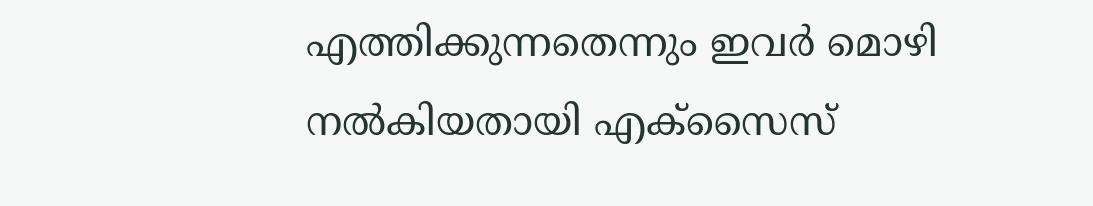എത്തിക്കുന്നതെന്നും ഇവര്‍ മൊഴി നല്‍കിയതായി എക്സൈസ്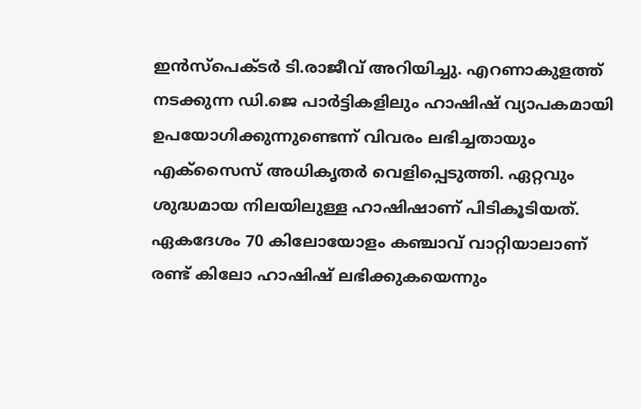ഇന്‍സ്പെക്ടര്‍ ടി.രാജീവ് അറിയിച്ചു. എറണാകുളത്ത് നടക്കുന്ന ഡി.ജെ പാര്‍ട്ടികളിലും ഹാഷിഷ് വ്യാപകമായി ഉപയോഗിക്കുന്നുണ്ടെന്ന് വിവരം ലഭിച്ചതായും എക്‌സൈസ് അധികൃതര്‍ വെളിപ്പെടുത്തി. ഏറ്റവും ശുദ്ധമായ നിലയിലുള്ള ഹാഷിഷാണ് പിടികൂടിയത്. ഏകദേശം 70 കിലോയോളം കഞ്ചാവ് വാറ്റിയാലാണ് രണ്ട് കിലോ ഹാഷിഷ് ലഭിക്കുകയെന്നും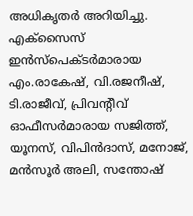അധികൃതര്‍ അറിയിച്ചു. എക്സൈസ് ഇന്‍സ്പെക്ടര്‍മാരായ എം.രാകേഷ്, വി.രജനീഷ്, ടി.രാജീവ്, പ്രിവന്റീവ് ഓഫീസര്‍മാരായ സജിത്ത്, യൂനസ്, വിപിന്‍ദാസ്, മനോജ്, മന്‍സൂര്‍ അലി, സന്തോഷ്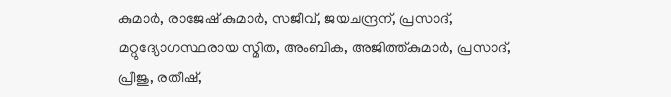കുമാര്‍, രാജേഷ് കുമാര്‍, സജീവ്, ജയചന്ദ്രന്, പ്രസാദ്, മറ്റുദ്യോഗസ്ഥരായ സ്മിത, അംബിക, അജിത്ത്കുമാര്‍, പ്രസാദ്, പ്രീജു, രതീഷ്,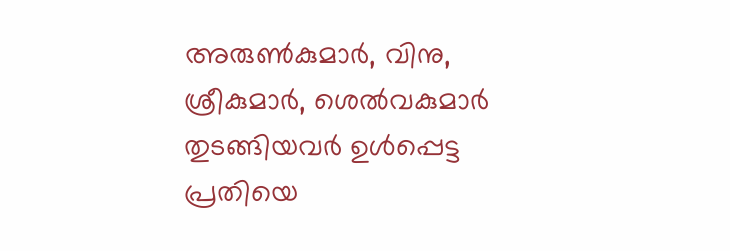അരുണ്‍കുമാര്‍, വിനു, ശ്രീകുമാര്‍, ശെല്‍വകുമാര്‍ തുടങ്ങിയവര്‍ ഉള്‍പ്പെട്ട പ്രതിയെ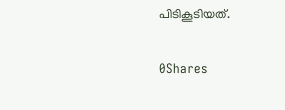പിടികൂടിയത്.

0Shares